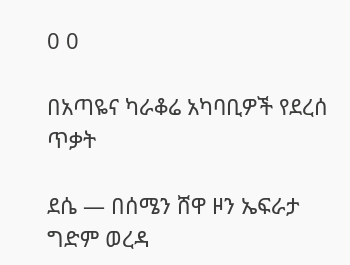0 0

በአጣዬና ካራቆሬ አካባቢዎች የደረሰ ጥቃት

ደሴ — በሰሜን ሸዋ ዞን ኤፍራታ ግድም ወረዳ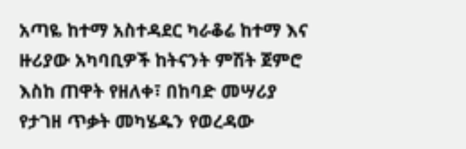አጣዬ ከተማ አስተዳደር ካራቆሬ ከተማ እና ዙሪያው አካባቢዎች ከትናንት ምሽት ጀምሮ እስከ ጠዋት የዘለቀ፣ በከባድ መሣሪያ የታገዘ ጥቃት መካሄዱን የወረዳው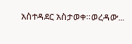አስተዳደር አስታወቀ።ወረዳው...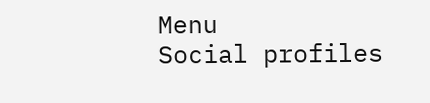Menu
Social profiles